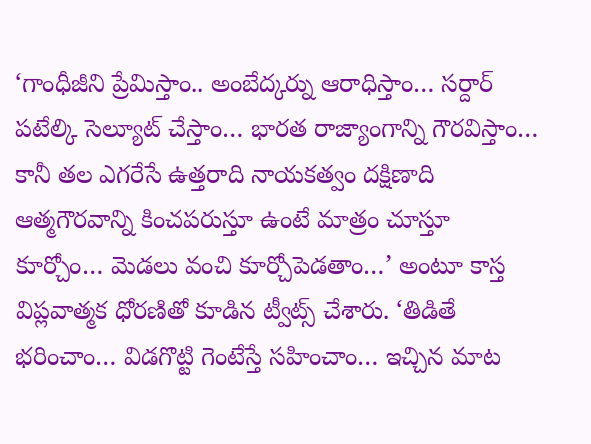‘గాంధీజీని ప్రేమిస్తాం.. అంబేద్కర్ను ఆరాధిస్తాం… సర్దార్ పటేల్కి సెల్యూట్ చేస్తాం… భారత రాజ్యాంగాన్ని గౌరవిస్తాం… కానీ తల ఎగరేసే ఉత్తరాది నాయకత్వం దక్షిణాది ఆత్మగౌరవాన్ని కించపరుస్తూ ఉంటే మాత్రం చూస్తూ కూర్చోం… మెడలు వంచి కూర్చోపెడతాం…’ అంటూ కాస్త విప్లవాత్మక ధోరణితో కూడిన ట్వీట్స్ చేశారు. ‘తిడితే భరించాం… విడగొట్టి గెంటేస్తే సహించాం… ఇచ్చిన మాట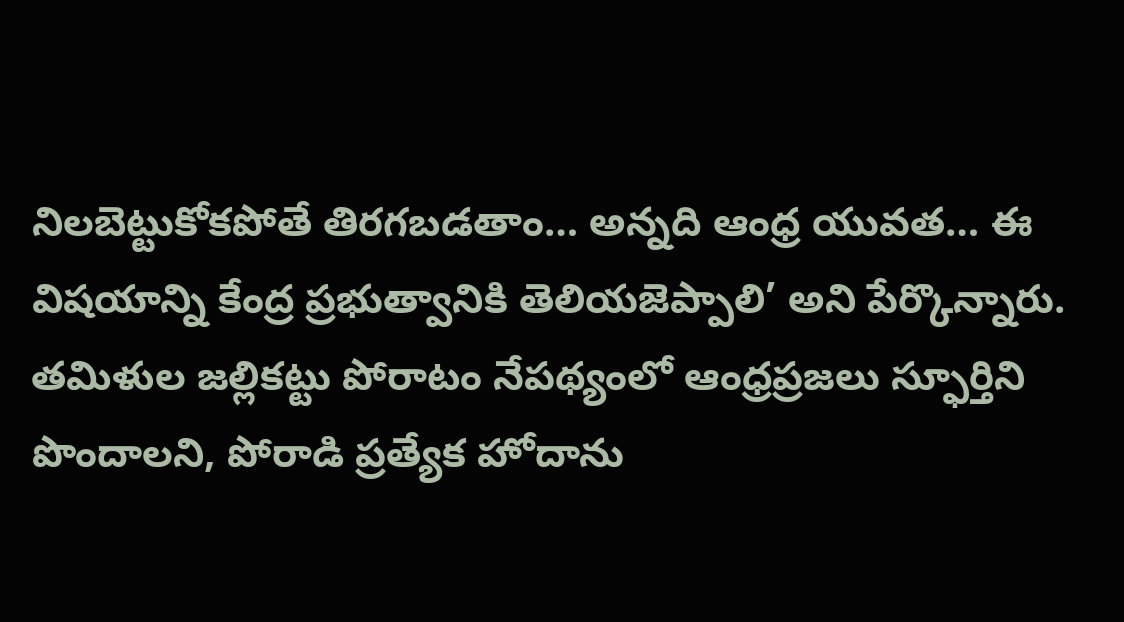నిలబెట్టుకోకపోతే తిరగబడతాం… అన్నది ఆంధ్ర యువత… ఈ విషయాన్ని కేంద్ర ప్రభుత్వానికి తెలియజెప్పాలి’ అని పేర్కొన్నారు.
తమిళుల జల్లికట్టు పోరాటం నేపథ్యంలో ఆంధ్రప్రజలు స్ఫూర్తిని పొందాలని, పోరాడి ప్రత్యేక హోదాను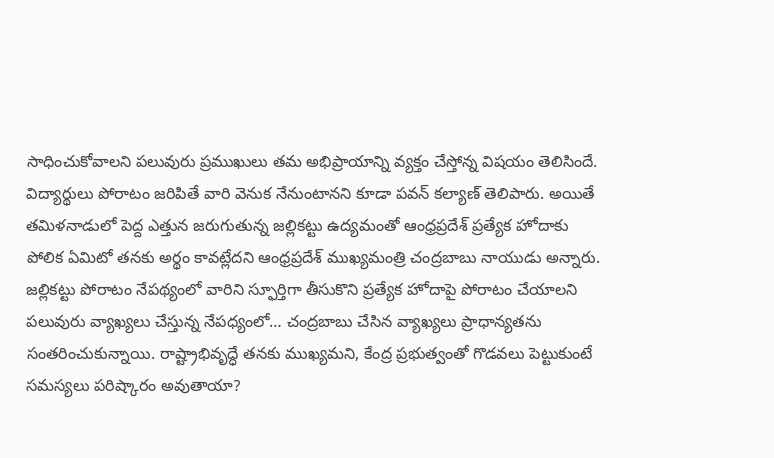సాధించుకోవాలని పలువురు ప్రముఖులు తమ అభిప్రాయాన్ని వ్యక్తం చేస్తోన్న విషయం తెలిసిందే. విద్యార్థులు పోరాటం జరిపితే వారి వెనుక నేనుంటానని కూడా పవన్ కల్యాణ్ తెలిపారు. అయితే తమిళనాడులో పెద్ద ఎత్తున జరుగుతున్న జల్లికట్టు ఉద్యమంతో ఆంధ్రప్రదేశ్ ప్రత్యేక హోదాకు పోలిక ఏమిటో తనకు అర్థం కావట్లేదని ఆంధ్రప్రదేశ్ ముఖ్యమంత్రి చంద్రబాబు నాయుడు అన్నారు.
జల్లికట్టు పోరాటం నేపథ్యంలో వారిని స్ఫూర్తిగా తీసుకొని ప్రత్యేక హోదాపై పోరాటం చేయాలని పలువురు వ్యాఖ్యలు చేస్తున్న నేపధ్యంలో… చంద్రబాబు చేసిన వ్యాఖ్యలు ప్రాధాన్యతను సంతరించుకున్నాయి. రాష్ట్రాభివృద్ధే తనకు ముఖ్యమని, కేంద్ర ప్రభుత్వంతో గొడవలు పెట్టుకుంటే సమస్యలు పరిష్కారం అవుతాయా?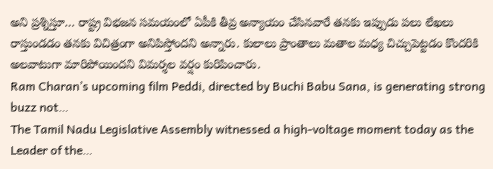అని ప్రశ్నిస్తూ… రాష్ట్ర విభజన సమయంలో ఏపీకి తీవ్ర అన్యాయం చేసినవారే తనకు ఇప్పుడు పలు లేఖలు రాస్తుండడం తనకు విచిత్రంగా అనిపిస్తోందని అన్నారు. కులాలు ప్రాంతాలు మతాల మధ్య చిచ్చుపెట్టడం కొందరికి అలవాటుగా మారిపోయిందని విమర్శల వర్షం కురిపించారు.
Ram Charan’s upcoming film Peddi, directed by Buchi Babu Sana, is generating strong buzz not…
The Tamil Nadu Legislative Assembly witnessed a high-voltage moment today as the Leader of the…